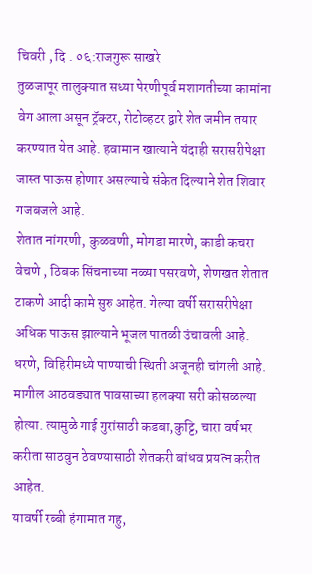चिवरी , दि . ०६:राजगुरू साखरे
तुळजापूर तालुक्यात सध्या पेरणीपूर्व मशागतीच्या कामांना वेग आला असून ट्रॅक्टर, रोटोव्हटर द्वारे शेत जमीन तयार करण्यात येत आहे. हवामान खात्याने यंदाही सरासरीपेक्षा जास्त पाऊस होणार असल्याचे संकेत दिल्याने शेत शिवार गजबजले आहे.
शेतात नांगरणी, कुळवणी, मोगडा मारणे, काडी कचरा वेचणे , ठिबक सिंचनाच्या नळ्या पसरवणे, शेणखत शेतात टाकणे आदी कामे सुरु आहेत. गेल्या वर्षी सरासरीपेक्षा अधिक पाऊस झाल्याने भूजल पातळी उंचावली आहे. धरणे, विहिरीमध्ये पाण्याची स्थिती अजूनही चांगली आहे. मागील आठवड्यात पावसाच्या हलक्या सरी कोसळल्या होत्या. त्यामुळे गाई गुरांसाठी कडबा,कुट्टि, चारा वर्षभर करीता साठवुन ठेवण्यासाठी शेतकरी बांधव प्रयत्न करीत आहेत.
यावर्षी रब्बी हंगामात गहु,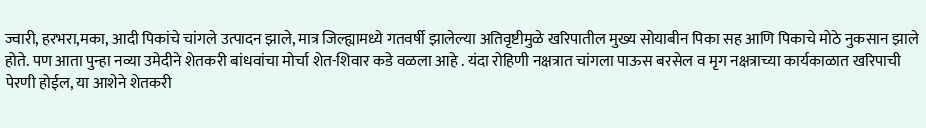ज्वारी, हरभरा,मका, आदी पिकांचे चांगले उत्पादन झाले, मात्र जिल्ह्यामध्ये गतवर्षी झालेल्या अतिवृष्टीमुळे खरिपातील मुख्य सोयाबीन पिका सह आणि पिकाचे मोठे नुकसान झाले होते. पण आता पुन्हा नव्या उमेदीने शेतकरी बांधवांचा मोर्चा शेत-शिवार कडे वळला आहे . यंदा रोहिणी नक्षत्रात चांगला पाऊस बरसेल व मृग नक्षत्राच्या कार्यकाळात खरिपाची पेरणी होईल, या आशेने शेतकरी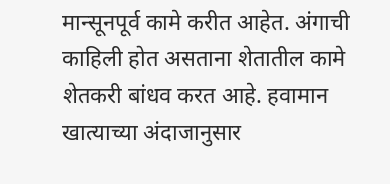मान्सूनपूर्व कामे करीत आहेत. अंगाची काहिली होत असताना शेतातील कामे शेतकरी बांधव करत आहे. हवामान खात्याच्या अंदाजानुसार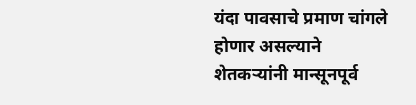यंदा पावसाचे प्रमाण चांगले होणार असल्याने शेतकऱ्यांनी मान्सूनपूर्व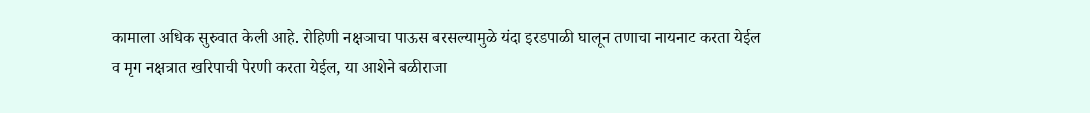कामाला अधिक सुरुवात केली आहे. रोहिणी नक्षञाचा पाऊस बरसल्यामुळे यंदा इरडपाळी घालून तणाचा नायनाट करता येईल व मृग नक्षत्रात खरिपाची पेरणी करता येईल, या आशेने बळीराजा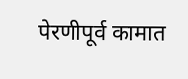पेरणीपूर्व कामात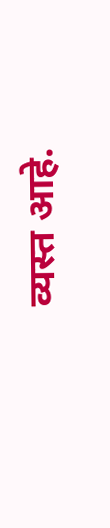व्यस्त आहे.